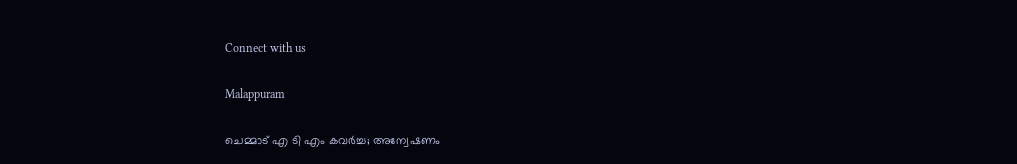Connect with us

Malappuram

ചെമ്മാട് എ ടി എം കവര്‍ച്ച; അന്വേഷണം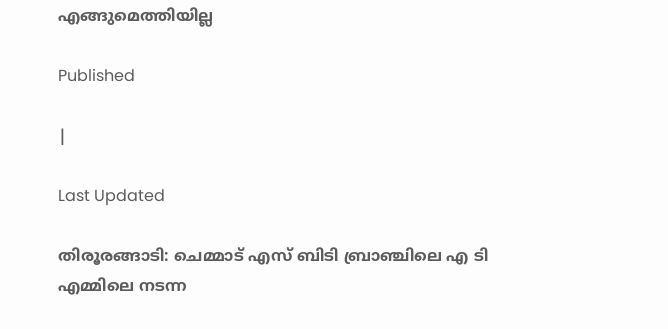എങ്ങുമെത്തിയില്ല

Published

|

Last Updated

തിരൂരങ്ങാടി: ചെമ്മാട് എസ് ബിടി ബ്രാഞ്ചിലെ എ ടി എമ്മിലെ നടന്ന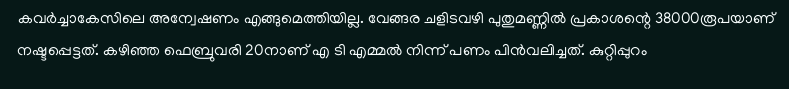കവര്‍ച്ചാകേസിലെ അന്വേഷണം എങ്ങുമെത്തിയില്ല. വേങ്ങര ചളിടവഴി പുതുമണ്ണില്‍ പ്രകാശന്റെ 38000രൂപയാണ് നഷ്ടപ്പെട്ടത്. കഴിഞ്ഞ ഫെബ്രുവരി 20നാണ് എ ടി എമ്മല്‍ നിന്ന് പണം പിന്‍വലിച്ചത്. കുറ്റിപ്പുറം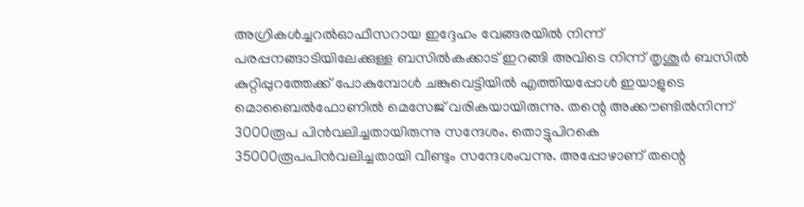അഗ്രികള്‍ച്ചറല്‍ഓഫീസറായ ഇദ്ദേഹം വേങ്ങരയില്‍ നിന്ന് പരപ്പനങ്ങാടിയിലേക്കുള്ള ബസില്‍കക്കാട് ഇറങ്ങി അവിടെ നിന്ന് തൃശൂര്‍ ബസില്‍ കുറ്റിപ്പുറത്തേക്ക് പോകുമ്പോള്‍ ചങ്കുവെട്ടിയില്‍ എത്തിയപ്പോള്‍ ഇയാളുടെ മൊബൈല്‍ഫോണില്‍ മെസേജ് വരികയായിരുന്നു. തന്റെ അക്കൗണ്ടില്‍നിന്ന് 3000രൂപ പിന്‍വലിച്ചതായിരുന്നു സന്ദേശം. തൊട്ടുപിറകെ 35000രൂപപിന്‍വലിച്ചതായി വീണ്ടും സന്ദേശംവന്നു. അപ്പോഴാണ് തന്റെ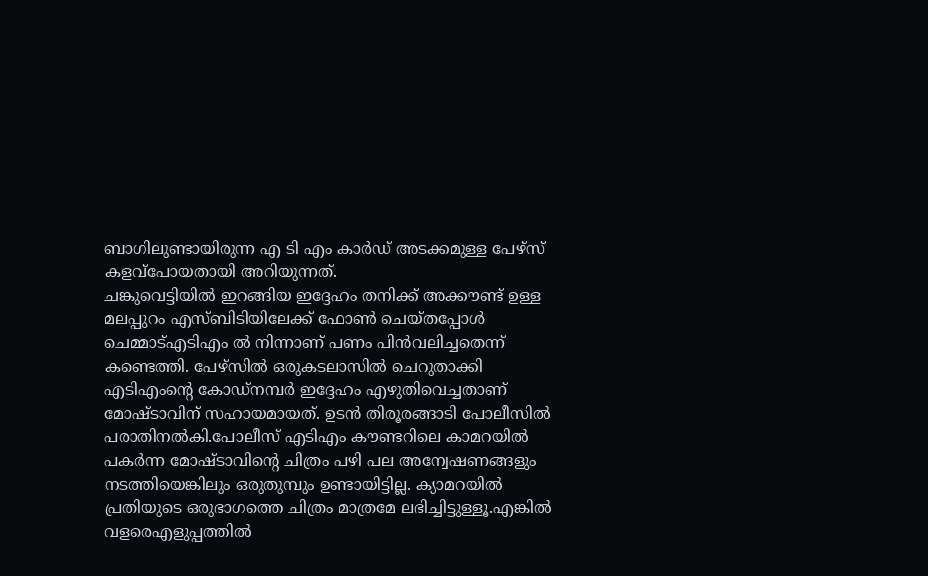ബാഗിലുണ്ടായിരുന്ന എ ടി എം കാര്‍ഡ് അടക്കമുള്ള പേഴ്‌സ് കളവ്‌പോയതായി അറിയുന്നത്.
ചങ്കുവെട്ടിയില്‍ ഇറങ്ങിയ ഇദ്ദേഹം തനിക്ക് അക്കൗണ്ട് ഉള്ള മലപ്പുറം എസ്ബിടിയിലേക്ക് ഫോണ്‍ ചെയ്തപ്പോള്‍ ചെമ്മാട്എടിഎം ല്‍ നിന്നാണ് പണം പിന്‍വലിച്ചതെന്ന് കണ്ടെത്തി. പേഴ്‌സില്‍ ഒരുകടലാസില്‍ ചെറുതാക്കി എടിഎംന്റെ കോഡ്‌നമ്പര്‍ ഇദ്ദേഹം എഴുതിവെച്ചതാണ് മോഷ്ടാവിന് സഹായമായത്. ഉടന്‍ തിരൂരങ്ങാടി പോലീസില്‍ പരാതിനല്‍കി.പോലീസ് എടിഎം കൗണ്ടറിലെ കാമറയില്‍ പകര്‍ന്ന മോഷ്ടാവിന്റെ ചിത്രം പഴി പല അന്വേഷണങ്ങളും നടത്തിയെങ്കിലും ഒരുതുമ്പും ഉണ്ടായിട്ടില്ല. ക്യാമറയില്‍ പ്രതിയുടെ ഒരുഭാഗത്തെ ചിത്രം മാത്രമേ ലഭിച്ചിട്ടുള്ളൂ.എങ്കില്‍ വളരെഎളുപ്പത്തില്‍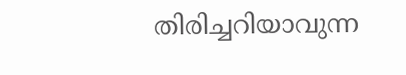തിരിച്ചറിയാവുന്ന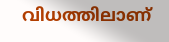വിധത്തിലാണ്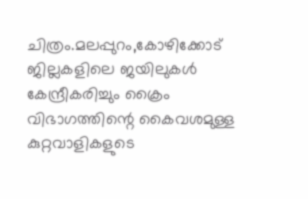ചിത്രം.മലപ്പുറം,കോഴിക്കോട് ജില്ലകളിലെ ജയിലുകള്‍ കേന്ദ്രീകരിച്ചും ക്രൈം വിഭാഗത്തിന്റെ കൈവശമുള്ള കുറ്റവാളികളുടെ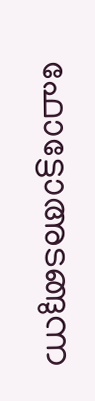ഫോട്ടോഅടങ്ങുന്ന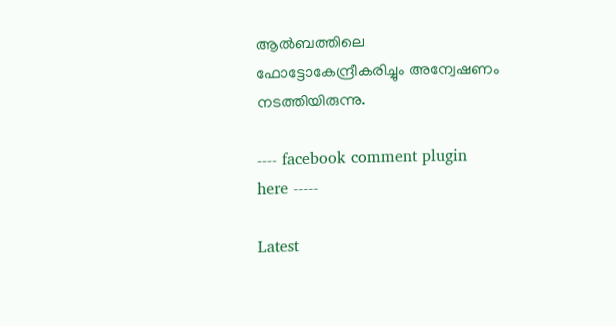ആല്‍ബത്തിലെ ഫോട്ടോകേന്ദ്രീകരിച്ചും അന്വേഷണം നടത്തിയിരുന്നു.

---- facebook comment plugin here -----

Latest